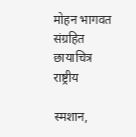मोहन भागवत  संग्रहित छायाचित्र
राष्ट्रीय

स्मशान,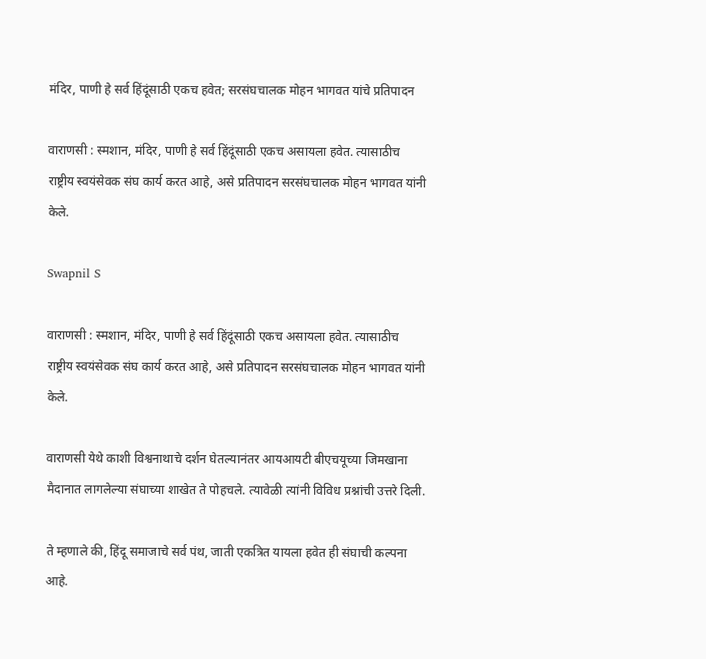मंदिर, पाणी हे सर्व हिंदूंसाठी एकच हवेत; सरसंघचालक मोहन भागवत यांचे प्रतिपादन

वाराणसी : स्मशान, मंदिर, पाणी हे सर्व हिंदूंसाठी एकच असायला हवेत. त्यासाठीच राष्ट्रीय स्वयंसेवक संघ कार्य करत आहे, असे प्रतिपादन सरसंघचालक मोहन भागवत यांनी केले.

Swapnil S

वाराणसी : स्मशान, मंदिर, पाणी हे सर्व हिंदूंसाठी एकच असायला हवेत. त्यासाठीच राष्ट्रीय स्वयंसेवक संघ कार्य करत आहे, असे प्रतिपादन सरसंघचालक मोहन भागवत यांनी केले.

वाराणसी येथे काशी विश्वनाथाचे दर्शन घेतल्यानंतर आयआयटी बीएचयूच्या जिमखाना मैदानात लागलेल्या संघाच्या शाखेत ते पोहचले. त्यावेळी त्यांनी विविध प्रश्नांची उत्तरे दिली.

ते म्हणाले की, हिंदू समाजाचे सर्व पंथ, जाती एकत्रित यायला हवेत ही संघाची कल्पना आहे.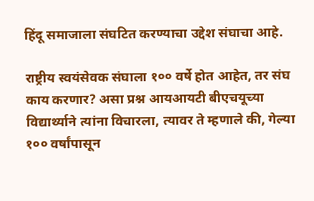हिंदू समाजाला संघटित करण्याचा उद्देश संघाचा आहे.

राष्ट्रीय स्वयंसेवक संघाला १०० वर्षे होत आहेत, तर संघ काय करणार? असा प्रश्न आयआयटी बीएचयूच्या विद्यार्थ्याने त्यांना विचारला, त्यावर ते म्हणाले की, गेल्या १०० वर्षांपासून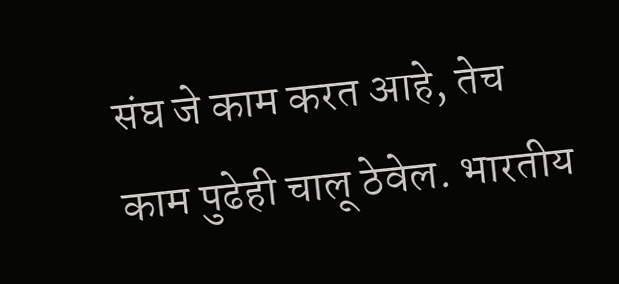संघ जे काम करत आहे, तेच काम पुढेही चालू ठेवेल. भारतीय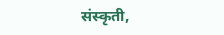संस्कृती,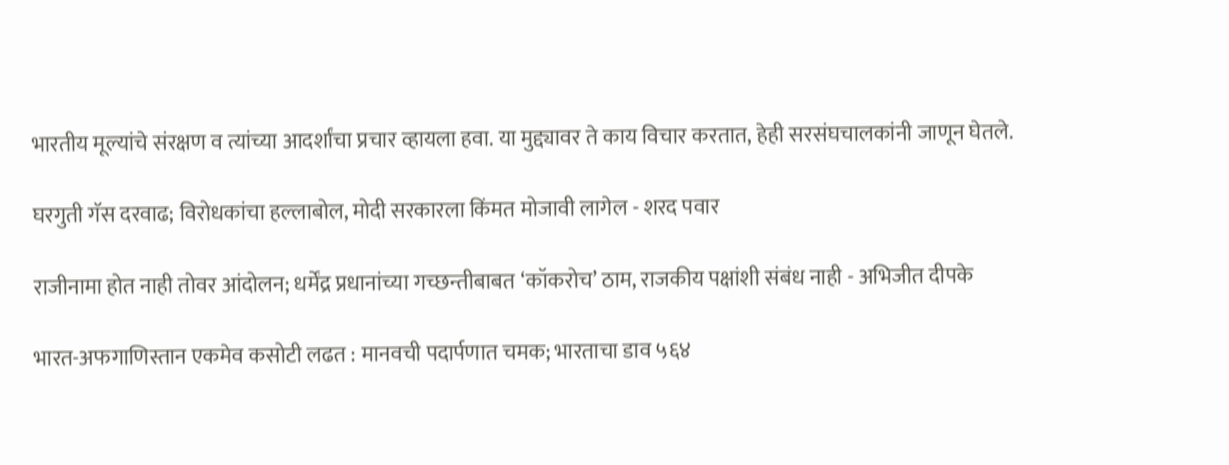भारतीय मूल्यांचे संरक्षण व त्यांच्या आदर्शांचा प्रचार व्हायला हवा. या मुद्द्यावर ते काय विचार करतात, हेही सरसंघचालकांनी जाणून घेतले.

घरगुती गॅस दरवाढ; विरोधकांचा हल्लाबोल, मोदी सरकारला किंमत मोजावी लागेल - शरद पवार

राजीनामा होत नाही तोवर आंदोलन; धर्मेंद्र प्रधानांच्या गच्छन्तीबाबत ‘कॉकरोच’ ठाम, राजकीय पक्षांशी संबंध नाही - अभिजीत दीपके

भारत-अफगाणिस्तान एकमेव कसोटी लढत : मानवची पदार्पणात चमक; भारताचा डाव ५६४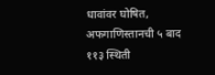धावांवर घोषित, अफगाणिस्तानची ५ बाद ११३ स्थिती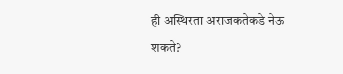ही अस्थिरता अराजकतेकडे नेऊ शकते?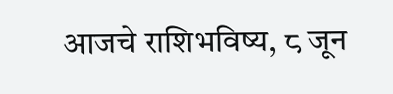आजचे राशिभविष्य, ८ जून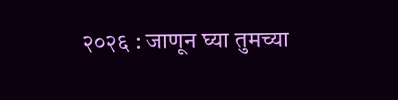२०२६ : जाणून घ्या तुमच्या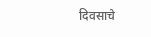दिवसाचे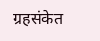ग्रहसंकेत